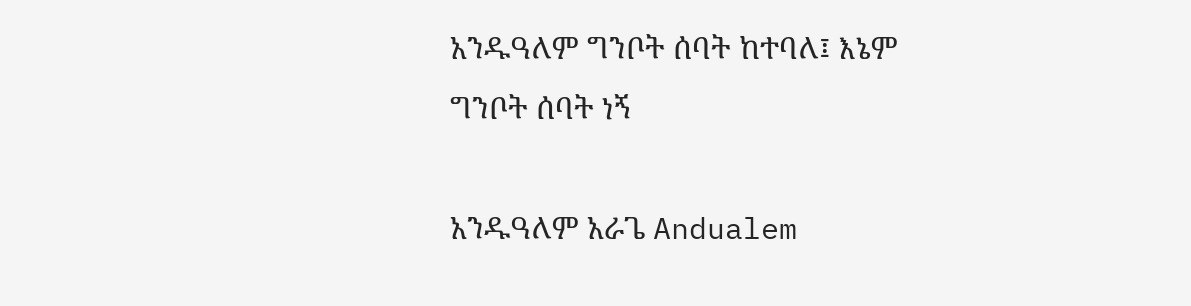አንዱዓለም ግንቦት ሰባት ከተባለ፤ እኔም ግንቦት ሰባት ነኝ

አንዱዓለም አራጌ Andualem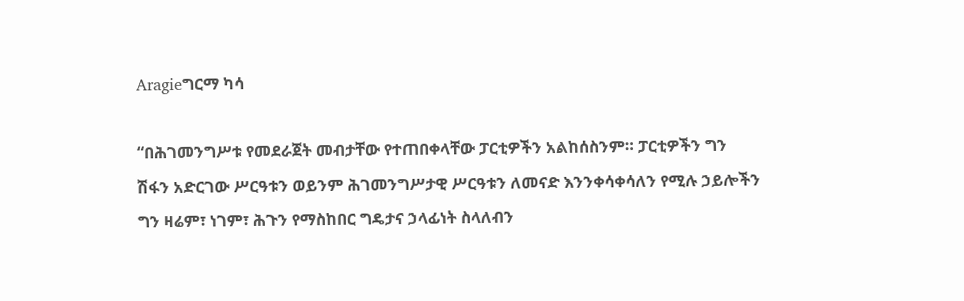Aragieግርማ ካሳ

“በሕገመንግሥቱ የመደራጀት መብታቸው የተጠበቀላቸው ፓርቲዎችን አልከሰስንም። ፓርቲዎችን ግን ሽፋን አድርገው ሥርዓቱን ወይንም ሕገመንግሥታዊ ሥርዓቱን ለመናድ እንንቀሳቀሳለን የሚሉ ኃይሎችን ግን ዛሬም፣ ነገም፣ ሕጉን የማስከበር ግዴታና ኃላፊነት ስላለብን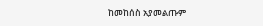ከመከሰስ አያመልጡም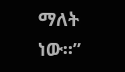ማለት ነው።”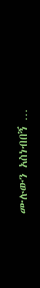ሙሉውን አስነብበኝ …